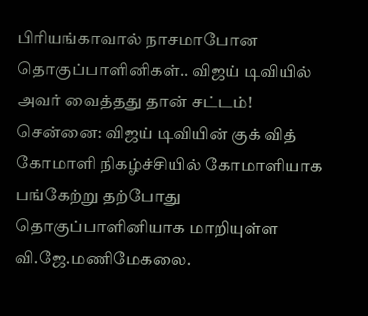பிரியங்காவால் நாசமாபோன தொகுப்பாளினிகள்.. விஜய் டிவியில் அவர் வைத்தது தான் சட்டம்!
சென்னை: விஜய் டிவியின் குக் வித் கோமாளி நிகழ்ச்சியில் கோமாளியாக பங்கேற்று தற்போது தொகுப்பாளினியாக மாறியுள்ள வி.ஜே.மணிமேகலை.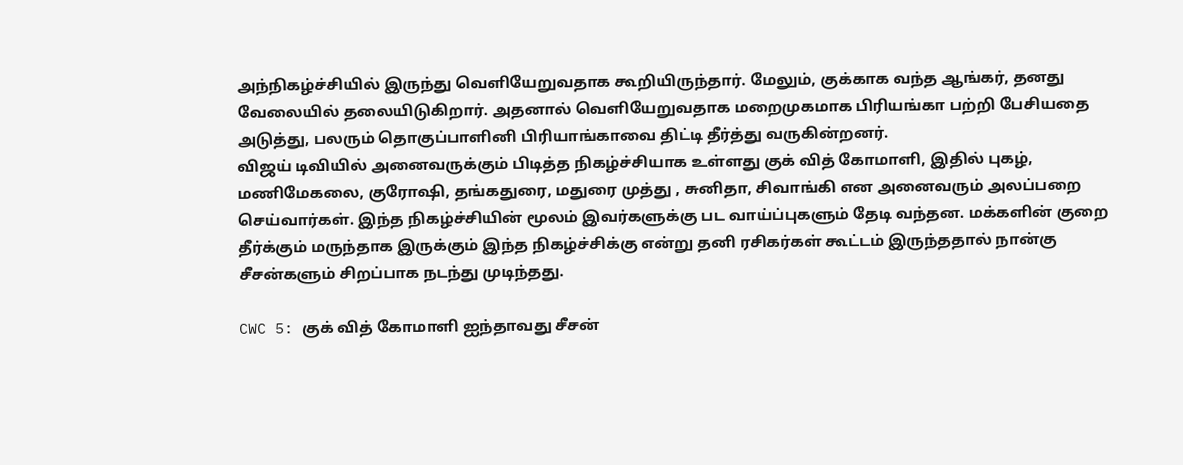அந்நிகழ்ச்சியில் இருந்து வெளியேறுவதாக கூறியிருந்தார். மேலும், குக்காக வந்த ஆங்கர், தனது வேலையில் தலையிடுகிறார். அதனால் வெளியேறுவதாக மறைமுகமாக பிரியங்கா பற்றி பேசியதை அடுத்து, பலரும் தொகுப்பாளினி பிரியாங்காவை திட்டி தீர்த்து வருகின்றனர்.
விஜய் டிவியில் அனைவருக்கும் பிடித்த நிகழ்ச்சியாக உள்ளது குக் வித் கோமாளி, இதில் புகழ், மணிமேகலை, குரோஷி, தங்கதுரை, மதுரை முத்து , சுனிதா, சிவாங்கி என அனைவரும் அலப்பறை செய்வார்கள். இந்த நிகழ்ச்சியின் மூலம் இவர்களுக்கு பட வாய்ப்புகளும் தேடி வந்தன. மக்களின் குறை தீர்க்கும் மருந்தாக இருக்கும் இந்த நிகழ்ச்சிக்கு என்று தனி ரசிகர்கள் கூட்டம் இருந்ததால் நான்கு சீசன்களும் சிறப்பாக நடந்து முடிந்தது.

CWC 5: குக் வித் கோமாளி ஐந்தாவது சீசன்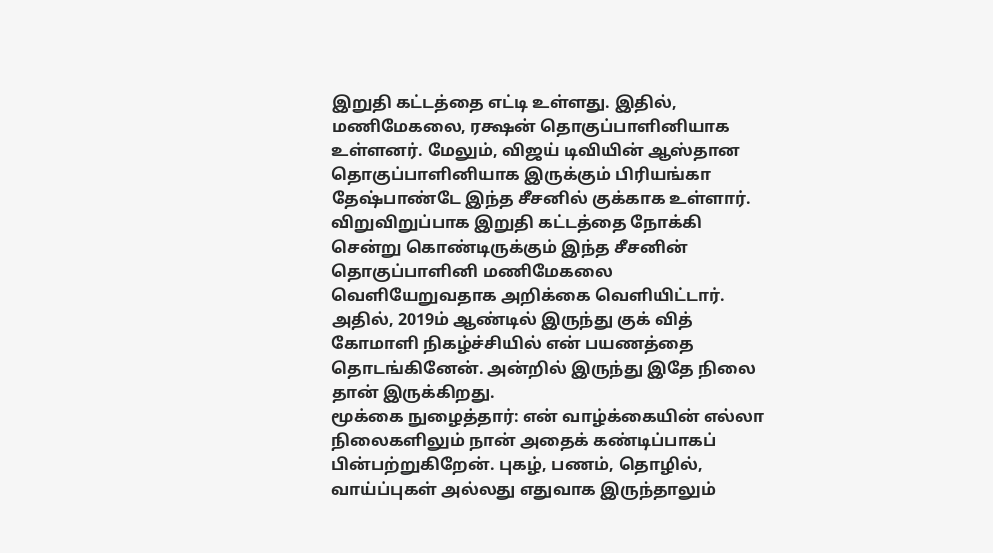இறுதி கட்டத்தை எட்டி உள்ளது. இதில், மணிமேகலை, ரக்ஷன் தொகுப்பாளினியாக உள்ளனர். மேலும், விஜய் டிவியின் ஆஸ்தான தொகுப்பாளினியாக இருக்கும் பிரியங்கா தேஷ்பாண்டே இந்த சீசனில் குக்காக உள்ளார். விறுவிறுப்பாக இறுதி கட்டத்தை நோக்கி சென்று கொண்டிருக்கும் இந்த சீசனின் தொகுப்பாளினி மணிமேகலை வெளியேறுவதாக அறிக்கை வெளியிட்டார். அதில், 2019ம் ஆண்டில் இருந்து குக் வித் கோமாளி நிகழ்ச்சியில் என் பயணத்தை தொடங்கினேன். அன்றில் இருந்து இதே நிலை தான் இருக்கிறது.
மூக்கை நுழைத்தார்: என் வாழ்க்கையின் எல்லா நிலைகளிலும் நான் அதைக் கண்டிப்பாகப் பின்பற்றுகிறேன். புகழ், பணம், தொழில், வாய்ப்புகள் அல்லது எதுவாக இருந்தாலும்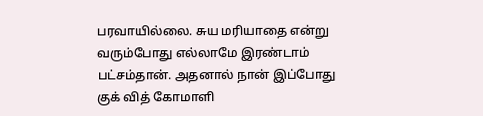பரவாயில்லை. சுய மரியாதை என்று வரும்போது எல்லாமே இரண்டாம் பட்சம்தான். அதனால் நான் இப்போது குக் வித் கோமாளி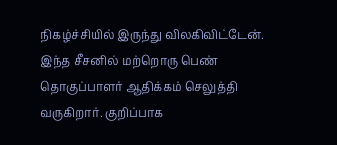நிகழ்ச்சியில் இருந்து விலகிவிட்டேன். இந்த சீசனில் மற்றொரு பெண் தொகுப்பாளர் ஆதிக்கம் செலுத்தி வருகிறார். குறிப்பாக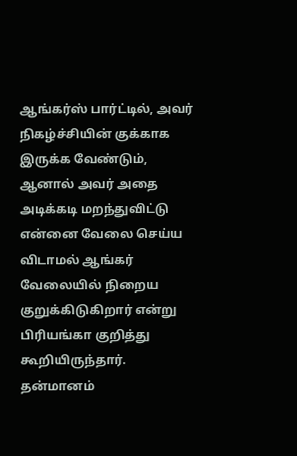ஆங்கர்ஸ் பார்ட்டில், அவர் நிகழ்ச்சியின் குக்காக இருக்க வேண்டும், ஆனால் அவர் அதை அடிக்கடி மறந்துவிட்டு என்னை வேலை செய்ய விடாமல் ஆங்கர் வேலையில் நிறைய குறுக்கிடுகிறார் என்று பிரியங்கா குறித்து கூறியிருந்தார்.
தன்மானம்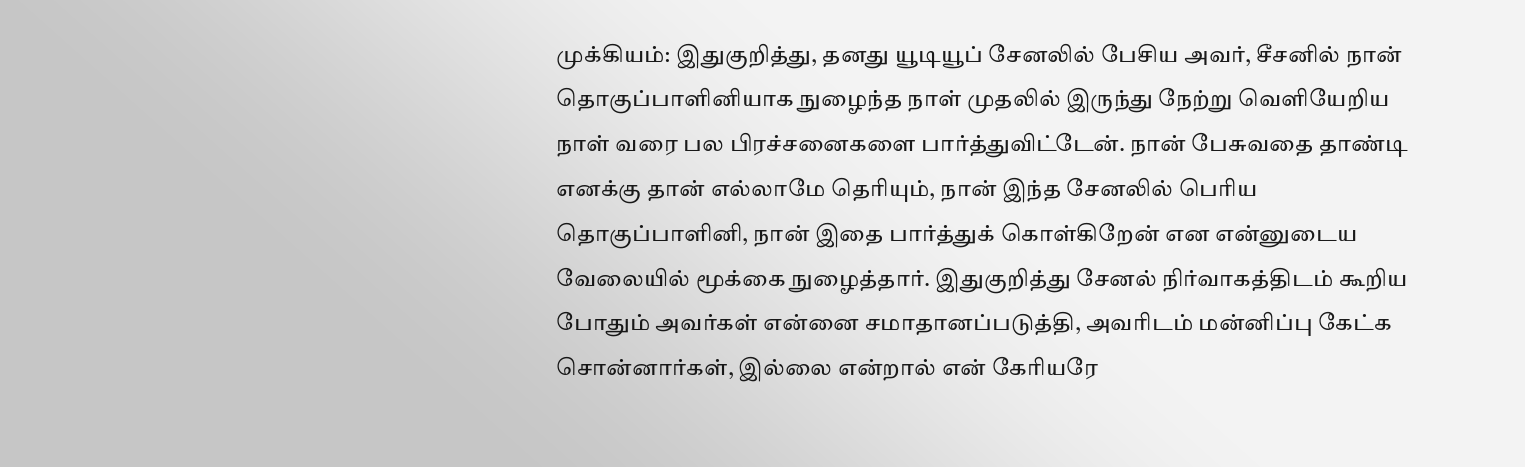முக்கியம்: இதுகுறித்து, தனது யூடியூப் சேனலில் பேசிய அவர், சீசனில் நான் தொகுப்பாளினியாக நுழைந்த நாள் முதலில் இருந்து நேற்று வெளியேறிய நாள் வரை பல பிரச்சனைகளை பார்த்துவிட்டேன். நான் பேசுவதை தாண்டி எனக்கு தான் எல்லாமே தெரியும், நான் இந்த சேனலில் பெரிய தொகுப்பாளினி, நான் இதை பார்த்துக் கொள்கிறேன் என என்னுடைய வேலையில் மூக்கை நுழைத்தார். இதுகுறித்து சேனல் நிர்வாகத்திடம் கூறிய போதும் அவர்கள் என்னை சமாதானப்படுத்தி, அவரிடம் மன்னிப்பு கேட்க சொன்னார்கள், இல்லை என்றால் என் கேரியரே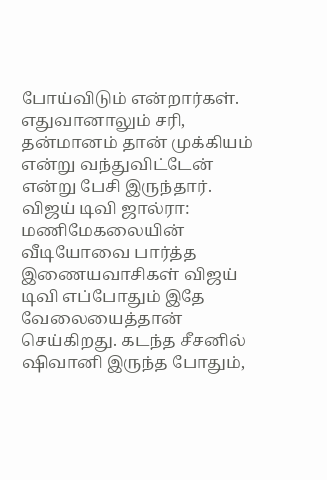போய்விடும் என்றார்கள். எதுவானாலும் சரி, தன்மானம் தான் முக்கியம் என்று வந்துவிட்டேன் என்று பேசி இருந்தார்.
விஜய் டிவி ஜால்ரா: மணிமேகலையின் வீடியோவை பார்த்த இணையவாசிகள் விஜய் டிவி எப்போதும் இதே வேலையைத்தான் செய்கிறது. கடந்த சீசனில் ஷிவானி இருந்த போதும்,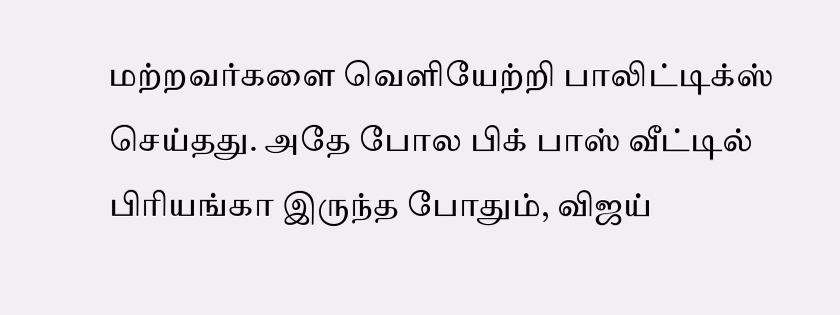மற்றவர்களை வெளியேற்றி பாலிட்டிக்ஸ் செய்தது. அதே போல பிக் பாஸ் வீட்டில் பிரியங்கா இருந்த போதும், விஜய்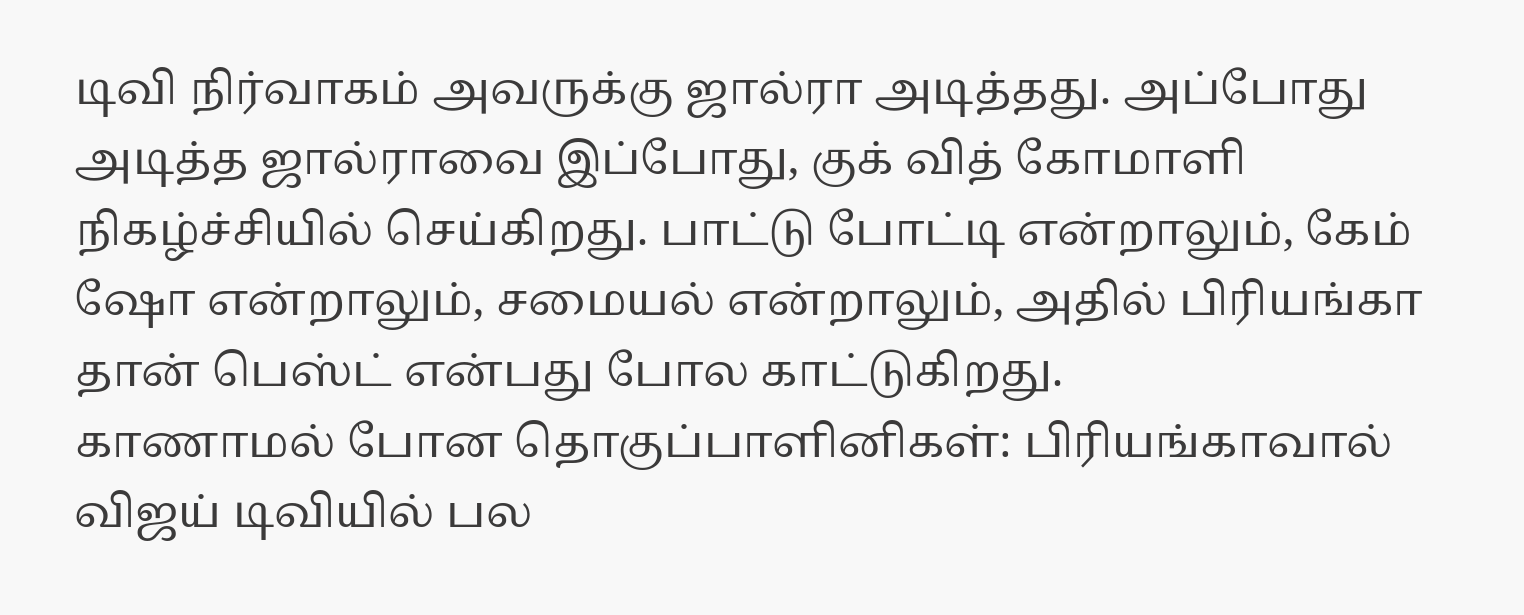டிவி நிர்வாகம் அவருக்கு ஜால்ரா அடித்தது. அப்போது அடித்த ஜால்ராவை இப்போது, குக் வித் கோமாளி நிகழ்ச்சியில் செய்கிறது. பாட்டு போட்டி என்றாலும், கேம் ஷோ என்றாலும், சமையல் என்றாலும், அதில் பிரியங்கா தான் பெஸ்ட் என்பது போல காட்டுகிறது.
காணாமல் போன தொகுப்பாளினிகள்: பிரியங்காவால் விஜய் டிவியில் பல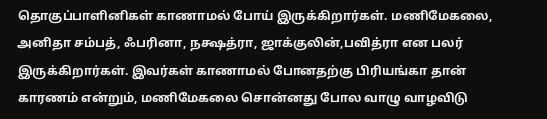தொகுப்பாளினிகள் காணாமல் போய் இருக்கிறார்கள். மணிமேகலை, அனிதா சம்பத், ஃபரினா, நக்ஷத்ரா, ஜாக்குலின்,பவித்ரா என பலர் இருக்கிறார்கள். இவர்கள் காணாமல் போனதற்கு பிரியங்கா தான் காரணம் என்றும், மணிமேகலை சொன்னது போல வாழு வாழவிடு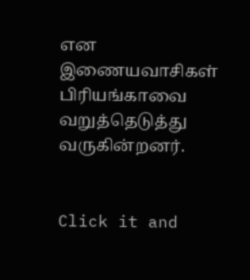என இணையவாசிகள் பிரியங்காவை வறுத்தெடுத்து வருகின்றனர்.


Click it and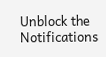Unblock the Notifications